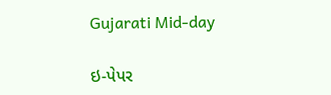Gujarati Mid-day

ઇ-પેપર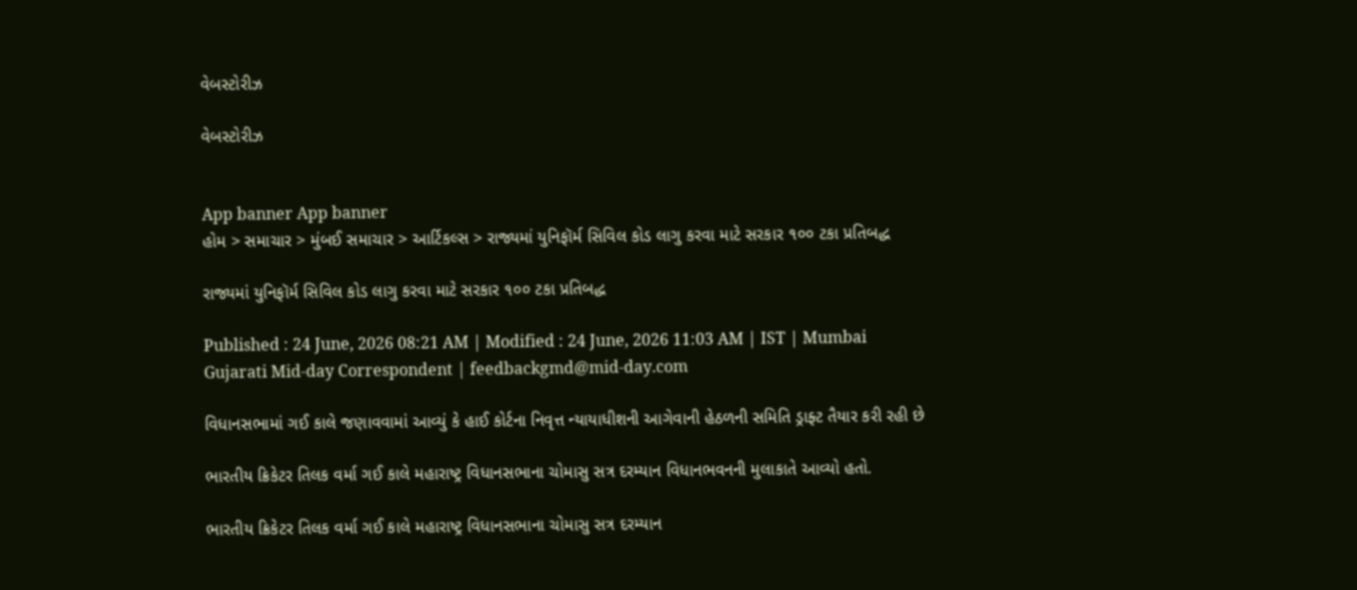વેબસ્ટોરીઝ

વેબસ્ટોરીઝ


App banner App banner
હોમ > સમાચાર > મુંબઈ સમાચાર > આર્ટિકલ્સ > રાજ્યમાં યુનિફૉર્મ સિવિલ કોડ લાગુ કરવા માટે સરકાર ૧૦૦ ટકા પ્રતિબદ્ધ

રાજ્યમાં યુનિફૉર્મ સિવિલ કોડ લાગુ કરવા માટે સરકાર ૧૦૦ ટકા પ્રતિબદ્ધ

Published : 24 June, 2026 08:21 AM | Modified : 24 June, 2026 11:03 AM | IST | Mumbai
Gujarati Mid-day Correspondent | feedbackgmd@mid-day.com

વિધાનસભામાં ગઈ કાલે જણાવવામાં આવ્યું કે હાઈ કોર્ટના નિવૃત્ત ન્યાયાધીશની આગેવાની હેઠળની સમિતિ ડ્રાફ્ટ તૈયાર કરી રહી છે

ભારતીય ક્રિકેટર તિલક વર્મા ગઈ કાલે મહારાષ્ટ્ર વિધાનસભાના ચોમાસુ સત્ર દરમ્યાન વિધાનભવનની મુલાકાતે આવ્યો હતો.

ભારતીય ક્રિકેટર તિલક વર્મા ગઈ કાલે મહારાષ્ટ્ર વિધાનસભાના ચોમાસુ સત્ર દરમ્યાન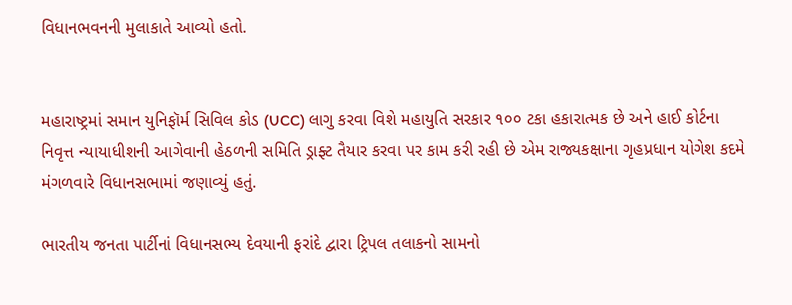વિધાનભવનની મુલાકાતે આવ્યો હતો.


મહારાષ્ટ્રમાં સમાન યુનિફૉર્મ સિવિલ કોડ (UCC) લાગુ કરવા વિશે મહાયુતિ સરકાર ૧૦૦ ટકા હકારાત્મક છે અને હાઈ કોર્ટના નિવૃત્ત ન્યાયાધીશની આગેવાની હેઠળની સમિતિ ડ્રાફ્ટ તૈયાર કરવા પર કામ કરી રહી છે એમ રાજ્યકક્ષાના ગૃહપ્રધાન યોગેશ કદમે મંગળવારે વિધાનસભામાં જણાવ્યું હતું.

ભારતીય જનતા પાર્ટીનાં વિધાનસભ્ય દેવયાની ફરાંદે દ્વારા ટ્રિપલ તલાકનો સામનો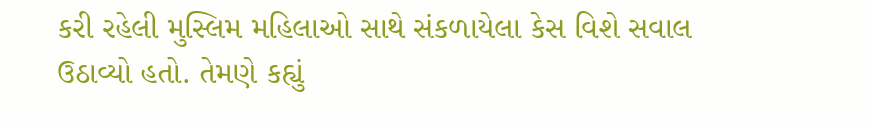કરી રહેલી મુસ્લિમ મહિલાઓ સાથે સંકળાયેલા કેસ વિશે સવાલ ઉઠાવ્યો હતો. તેમણે કહ્યું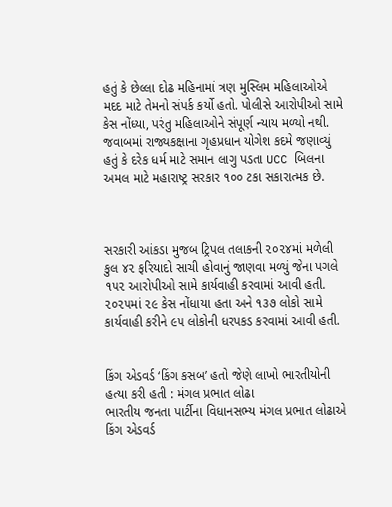હતું કે છેલ્લા દોઢ મહિનામાં ત્રણ મુસ્લિમ મહિલાઓએ મદદ માટે તેમનો સંપર્ક કર્યો હતો. પોલીસે આરોપીઓ સામે કેસ નોંધ્યા, પરંતુ મહિલાઓને સંપૂર્ણ ન્યાય મળ્યો નથી. જવાબમાં રાજ્યકક્ષાના ગૃહપ્રધાન યોગેશ કદમે જણાવ્યું હતું કે દરેક ધર્મ માટે સમાન લાગુ પડતા UCC બિલના અમલ માટે મહારાષ્ટ્ર સરકાર ૧૦૦ ટકા સકારાત્મક છે.



સરકારી આંકડા મુજબ ટ્રિપલ તલાકની ૨૦૨૪માં મળેલી કુલ ૪૨ ફરિયાદો સાચી હોવાનું જાણવા મળ્યું જેના પગલે ૧૫૨ આરોપીઓ સામે કાર્યવાહી કરવામાં આવી હતી. ૨૦૨૫માં ૨૯ કેસ નોંધાયા હતા અને ૧૩૭ લોકો સામે કાર્યવાહી કરીને ૯૫ લોકોની ધરપકડ કરવામાં આવી હતી.


કિંગ એડવર્ડ ‘કિંગ કસબ’ હતો જેણે લાખો ભારતીયોની હત્યા કરી હતી : મંગલ પ્રભાત લોઢા
ભારતીય જનતા પાર્ટીના વિધાનસભ્ય મંગલ પ્રભાત લોઢાએ કિંગ એડવર્ડ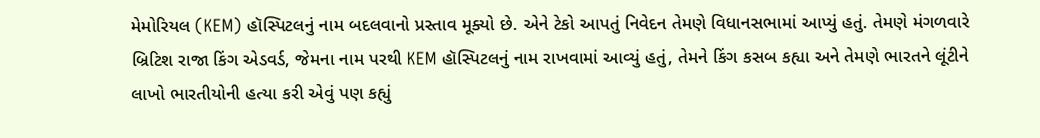મેમોરિયલ (KEM) હૉસ્પિટલનું નામ બદલવાનો પ્રસ્તાવ મૂક્યો છે. એને ટેકો આપતું નિવેદન તેમણે વિધાનસભામાં આપ્યું હતું. તેમણે મંગળવારે બ્રિટિશ રાજા કિંગ એડવર્ડ, જેમના નામ પરથી KEM હૉસ્પિટલનું નામ રાખવામાં આવ્યું હતું, તેમને કિંગ કસબ કહ્યા અને તેમણે ભારતને લૂંટીને લાખો ભારતીયોની હત્યા કરી એવું પણ કહ્યું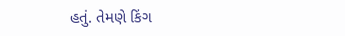હતું. તેમણે કિંગ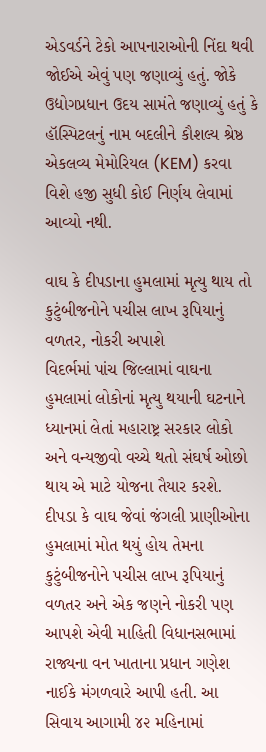એડવર્ડને ટેકો આપનારાઓની નિંદા થવી જોઈએ એવું પણ જણાવ્યું હતું. જોકે ઉદ્યોગપ્રધાન ઉદય સામંતે જણાવ્યું હતું કે હૉસ્પિટલનું નામ બદલીને કૌશલ્ય શ્રેષ્ઠ એકલવ્ય મેમોરિયલ (KEM) કરવા વિશે હજી સુધી કોઈ નિર્ણય લેવામાં આવ્યો નથી.

વાઘ કે દીપડાના હુમલામાં મૃત્યુ થાય તો કુટુંબીજનોને પચીસ લાખ રૂપિયાનું વળતર, નોકરી અપાશે
વિદર્ભમાં પાંચ જિલ્લામાં વાઘના હુમલામાં લોકોનાં મૃત્યુ થયાની ઘટનાને ધ્યાનમાં લેતાં મહારાષ્ટ્ર સરકાર લોકો અને વન્યજીવો વચ્ચે થતો સંઘર્ષ ઓછો થાય એ માટે યોજના તૈયાર કરશે. દીપડા કે વાઘ જેવાં જંગલી પ્રાણીઓના હુમલામાં મોત થયું હોય તેમના કુટુંબીજનોને પચીસ લાખ રૂપિયાનું વળતર અને એક જણને નોકરી પણ આપશે એવી માહિતી વિધાનસભામાં રાજ્યના વન ખાતાના પ્રધાન ગણેશ નાઈકે મંગળવારે આપી હતી. આ સિવાય આગામી ૪૨ મહિનામાં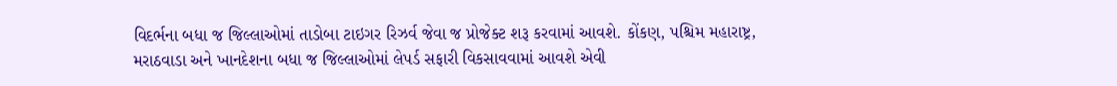વિદર્ભના બધા જ જિલ્લાઓમાં તાડોબા ટાઇગર રિઝર્વ જેવા જ પ્રોજેક્ટ શરૂ કરવામાં આવશે. કોંકણ, પશ્ચિમ મહારાષ્ટ્ર, મરાઠવાડા અને ખાનદેશના બધા જ જિલ્લાઓમાં લેપર્ડ સફારી વિકસાવવામાં આવશે એવી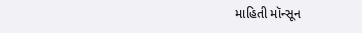માહિતી મૉન્સૂન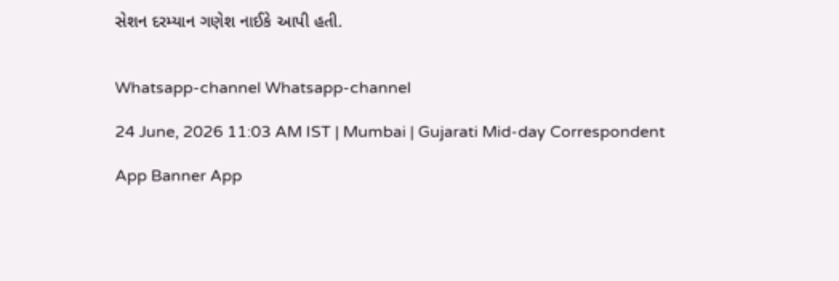સેશન દરમ્યાન ગણેશ નાઈકે આપી હતી.


Whatsapp-channel Whatsapp-channel

24 June, 2026 11:03 AM IST | Mumbai | Gujarati Mid-day Correspondent

App Banner App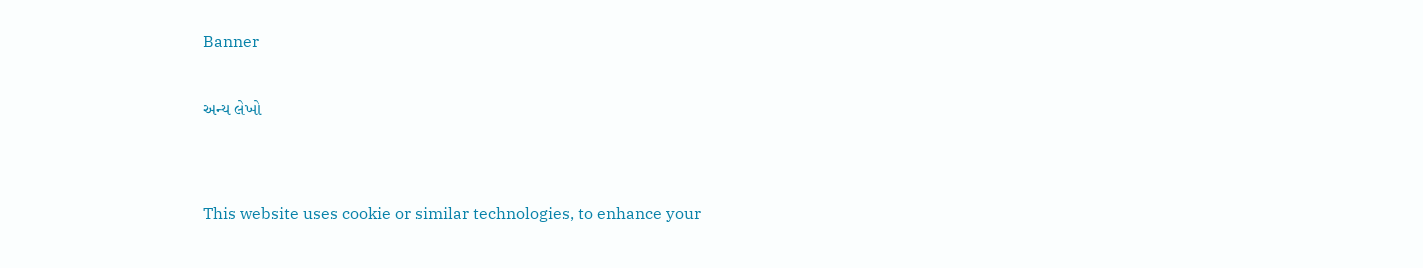Banner

અન્ય લેખો


This website uses cookie or similar technologies, to enhance your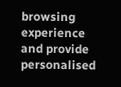browsing experience and provide personalised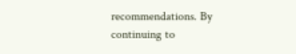recommendations. By continuing to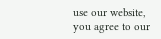use our website, you agree to our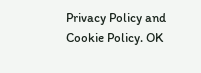Privacy Policy and Cookie Policy. OK